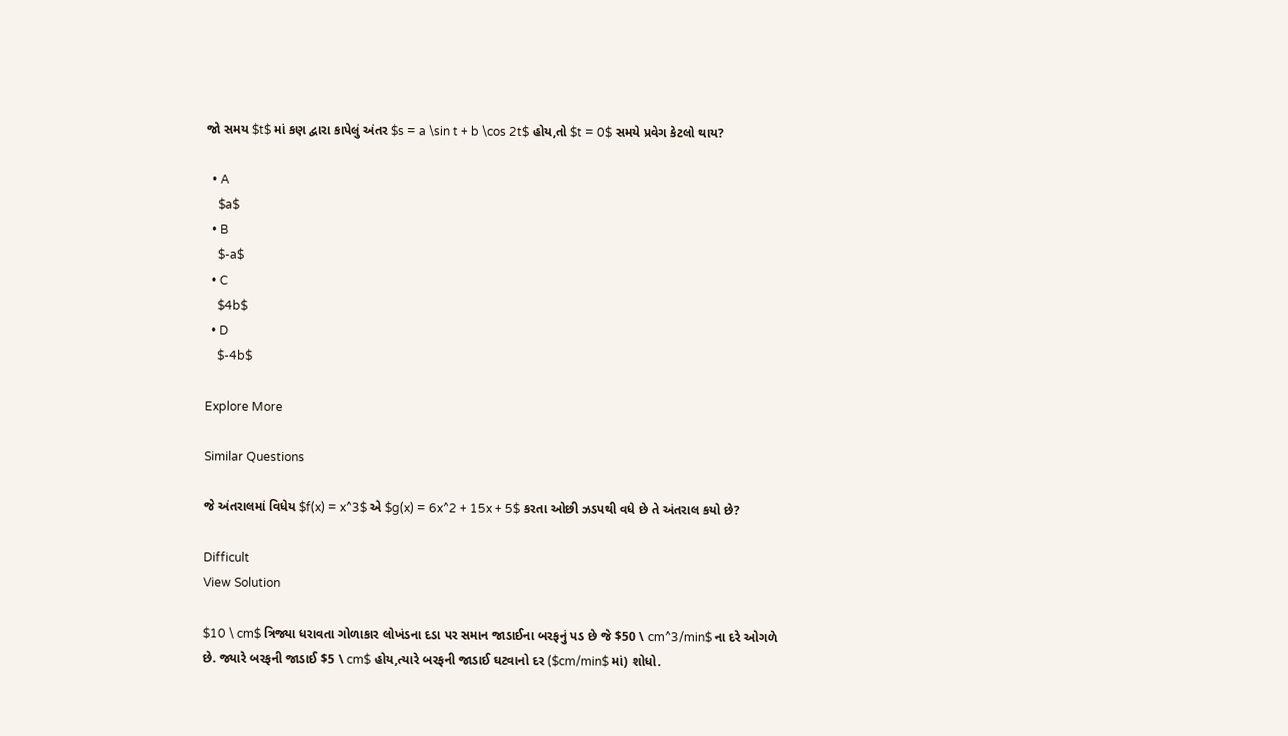જો સમય $t$ માં કણ દ્વારા કાપેલું અંતર $s = a \sin t + b \cos 2t$ હોય,તો $t = 0$ સમયે પ્રવેગ કેટલો થાય?

  • A
    $a$
  • B
    $-a$
  • C
    $4b$
  • D
    $-4b$

Explore More

Similar Questions

જે અંતરાલમાં વિધેય $f(x) = x^3$ એ $g(x) = 6x^2 + 15x + 5$ કરતા ઓછી ઝડપથી વધે છે તે અંતરાલ કયો છે?

Difficult
View Solution

$10 \ cm$ ત્રિજ્યા ધરાવતા ગોળાકાર લોખંડના દડા પર સમાન જાડાઈના બરફનું પડ છે જે $50 \ cm^3/min$ ના દરે ઓગળે છે. જ્યારે બરફની જાડાઈ $5 \ cm$ હોય,ત્યારે બરફની જાડાઈ ઘટવાનો દર ($cm/min$ માં) શોધો.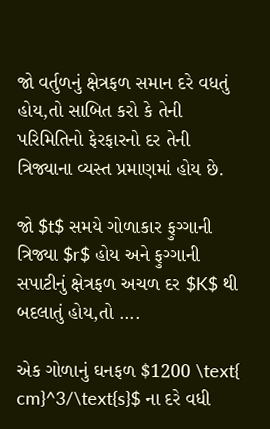જો વર્તુળનું ક્ષેત્રફળ સમાન દરે વધતું હોય,તો સાબિત કરો કે તેની પરિમિતિનો ફેરફારનો દર તેની ત્રિજ્યાના વ્યસ્ત પ્રમાણમાં હોય છે.

જો $t$ સમયે ગોળાકાર ફુગ્ગાની ત્રિજ્યા $r$ હોય અને ફુગ્ગાની સપાટીનું ક્ષેત્રફળ અચળ દર $K$ થી બદલાતું હોય,તો ....

એક ગોળાનું ઘનફળ $1200 \text{ cm}^3/\text{s}$ ના દરે વધી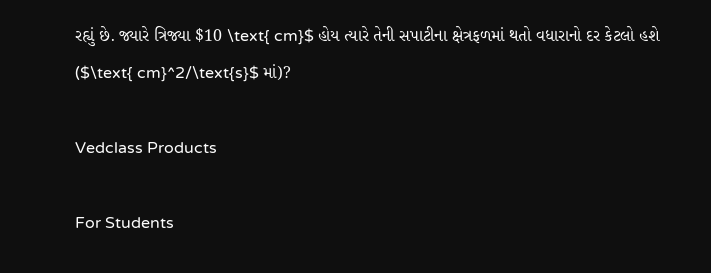રહ્યું છે. જ્યારે ત્રિજ્યા $10 \text{ cm}$ હોય ત્યારે તેની સપાટીના ક્ષેત્રફળમાં થતો વધારાનો દર કેટલો હશે ($\text{ cm}^2/\text{s}$ માં)?

Vedclass Products

For Students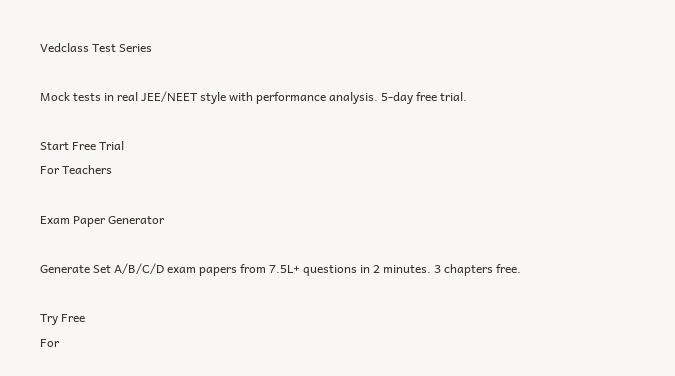Vedclass Test Series

Mock tests in real JEE/NEET style with performance analysis. 5-day free trial.

Start Free Trial
For Teachers

Exam Paper Generator

Generate Set A/B/C/D exam papers from 7.5L+ questions in 2 minutes. 3 chapters free.

Try Free
For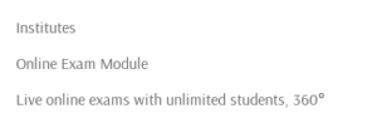Institutes

Online Exam Module

Live online exams with unlimited students, 360°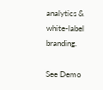analytics & white-label branding.

See Demo